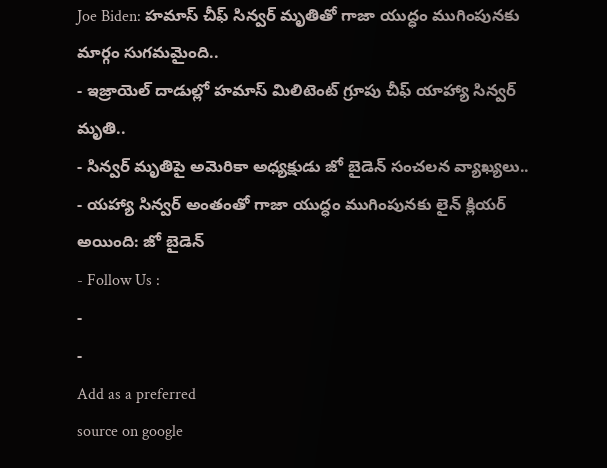Joe Biden: హమాస్ చీఫ్ సిన్వర్ మృతితో గాజా యుద్ధం ముగింపునకు మార్గం సుగమమైంది..
- ఇజ్రాయెల్ దాడుల్లో హమాస్ మిలిటెంట్ గ్రూపు చీఫ్ యాహ్యా సిన్వర్ మృతి..
- సిన్వర్ మృతిపై అమెరికా అధ్యక్షుడు జో బైడెన్ సంచలన వ్యాఖ్యలు..
- యహ్యా సిన్వర్ అంతంతో గాజా యుద్ధం ముగింపునకు లైన్ క్లియర్ అయింది: జో బైడెన్
- Follow Us :
-
-
Add as a preferred
source on google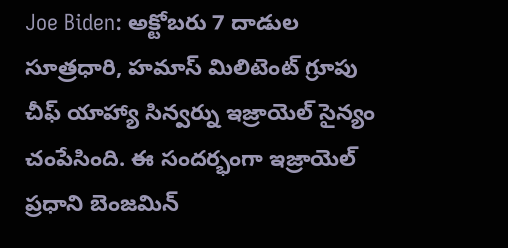Joe Biden: అక్టోబరు 7 దాడుల సూత్రధారి, హమాస్ మిలిటెంట్ గ్రూపు చీఫ్ యాహ్యా సిన్వర్ను ఇజ్రాయెల్ సైన్యం చంపేసింది. ఈ సందర్భంగా ఇజ్రాయెల్ ప్రధాని బెంజమిన్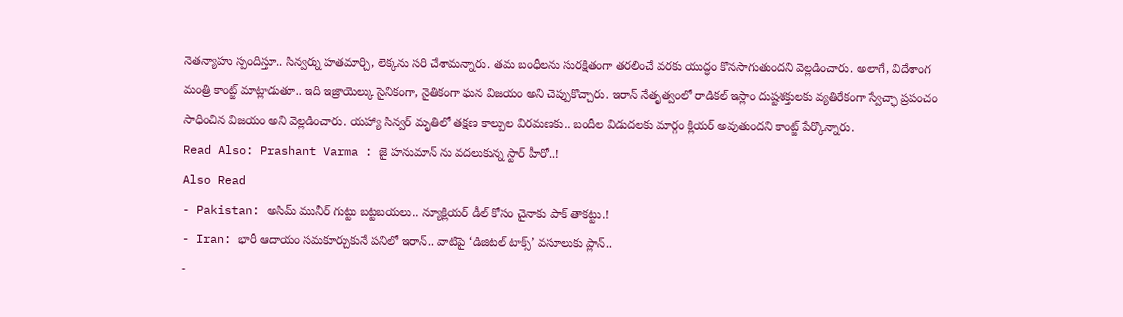నెతన్యాహు స్పందిస్తూ.. సిన్వర్ను హతమార్చి, లెక్కను సరి చేశామన్నారు. తమ బంధీలను సురక్షితంగా తరలించే వరకు యుద్ధం కొనసాగుతుందని వెల్లడించారు. అలాగే, విదేశాంగ మంత్రి కాంట్జ్ మాట్లాడుతూ.. ఇది ఇజ్రాయెల్కు సైనికంగా, నైతికంగా ఘన విజయం అని చెప్పుకొచ్చారు. ఇరాన్ నేతృత్వంలో రాడికల్ ఇస్లాం దుష్టశక్తులకు వ్యతిరేకంగా స్వేచ్ఛా ప్రపంచం సాధించిన విజయం అని వెల్లడించారు. యహ్యా సిన్వర్ మృతిలో తక్షణ కాల్పుల విరమణకు.. బందీల విడుదలకు మార్గం క్లియర్ అవుతుందని కాంట్జ్ పేర్కొన్నారు.
Read Also: Prashant Varma : జై హనుమాన్ ను వదలుకున్న స్టార్ హీరో..!
Also Read
- Pakistan: అసిమ్ మునీర్ గుట్టు బట్టబయలు.. న్యూక్లియర్ డీల్ కోసం చైనాకు పాక్ తాకట్టు.!
- Iran: భారీ ఆదాయం సమకూర్చుకునే పనిలో ఇరాన్.. వాటిపై ‘డిజిటల్ టాక్స్’ వసూలుకు ప్లాన్..
-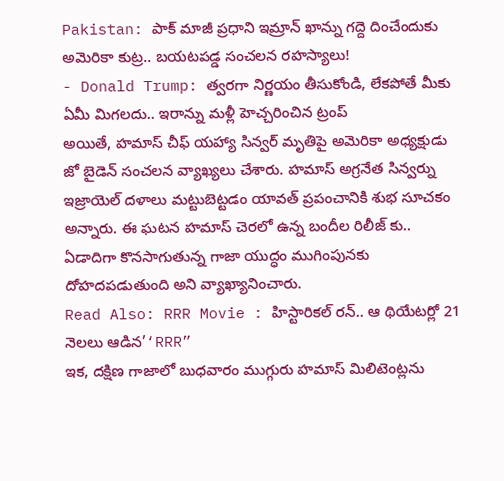Pakistan: పాక్ మాజీ ప్రధాని ఇమ్రాన్ ఖాన్ను గద్దె దించేందుకు అమెరికా కుట్ర.. బయటపడ్డ సంచలన రహస్యాలు!
- Donald Trump: త్వరగా నిర్ణయం తీసుకోండి, లేకపోతే మీకు ఏమీ మిగలదు.. ఇరాన్ను మళ్లీ హెచ్చరించిన ట్రంప్
అయితే, హమాస్ చీఫ్ యహ్యా సిన్వర్ మృతిపై అమెరికా అధ్యక్షుడు జో బైడెన్ సంచలన వ్యాఖ్యలు చేశారు. హమాస్ అగ్రనేత సిన్వర్ను ఇజ్రాయెల్ దళాలు మట్టుబెట్టడం యావత్ ప్రపంచానికి శుభ సూచకం అన్నారు. ఈ ఘటన హమాస్ చెరలో ఉన్న బందీల రిలీజ్ కు.. ఏడాదిగా కొనసాగుతున్న గాజా యుద్ధం ముగింపునకు దోహదపడుతుంది అని వ్యాఖ్యానించారు.
Read Also: RRR Movie : హిస్టారికల్ రన్.. ఆ థియేటర్లో 21 నెలలు ఆడిన’‘RRR”
ఇక, దక్షిణ గాజాలో బుధవారం ముగ్గురు హమాస్ మిలిటెంట్లను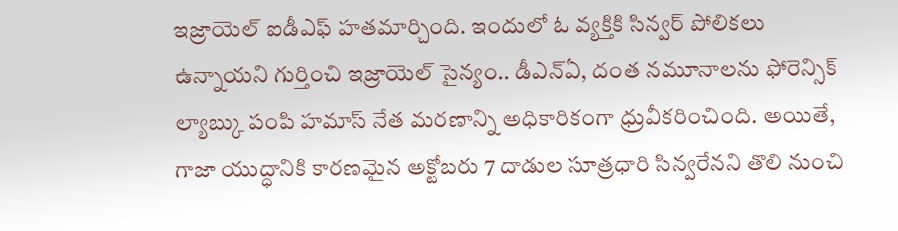ఇజ్రాయెల్ ఐడీఎఫ్ హతమార్చింది. ఇందులో ఓ వ్యక్తికి సిన్వర్ పోలికలు ఉన్నాయని గుర్తించి ఇజ్రాయెల్ సైన్యం.. డీఎన్ఏ, దంత నమూనాలను ఫోరెన్సిక్ ల్యాబ్కు పంపి హమాస్ నేత మరణాన్ని అధికారికంగా ధ్రువీకరించింది. అయితే, గాజా యుద్ధానికి కారణమైన అక్టోబరు 7 దాడుల సూత్రధారి సిన్వరేనని తొలి నుంచి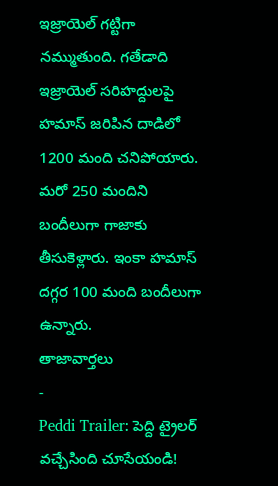ఇజ్రాయెల్ గట్టిగా నమ్ముతుంది. గతేడాది ఇజ్రాయెల్ సరిహద్దులపై హమాస్ జరిపిన దాడిలో 1200 మంది చనిపోయారు. మరో 250 మందిని బందీలుగా గాజాకు తీసుకెళ్లారు. ఇంకా హమాస్ దగ్గర 100 మంది బందీలుగా ఉన్నారు.
తాజావార్తలు
-
Peddi Trailer: పెద్ది ట్రైలర్ వచ్చేసింది చూసేయండి!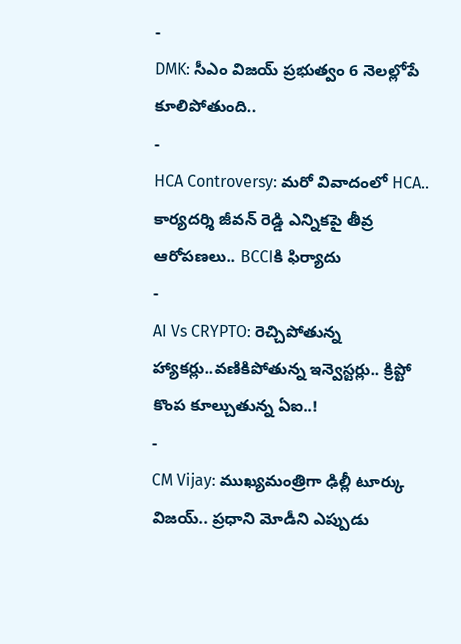-
DMK: సీఎం విజయ్ ప్రభుత్వం 6 నెలల్లోపే కూలిపోతుంది..
-
HCA Controversy: మరో వివాదంలో HCA.. కార్యదర్శి జీవన్ రెడ్డి ఎన్నికపై తీవ్ర ఆరోపణలు.. BCCIకి ఫిర్యాదు
-
AI Vs CRYPTO: రెచ్చిపోతున్న హ్యాకర్లు..వణికిపోతున్న ఇన్వెస్టర్లు.. క్రిప్టో కొంప కూల్చుతున్న ఏఐ..!
-
CM Vijay: ముఖ్యమంత్రిగా ఢిల్లీ టూర్కు విజయ్.. ప్రధాని మోడీని ఎప్పుడు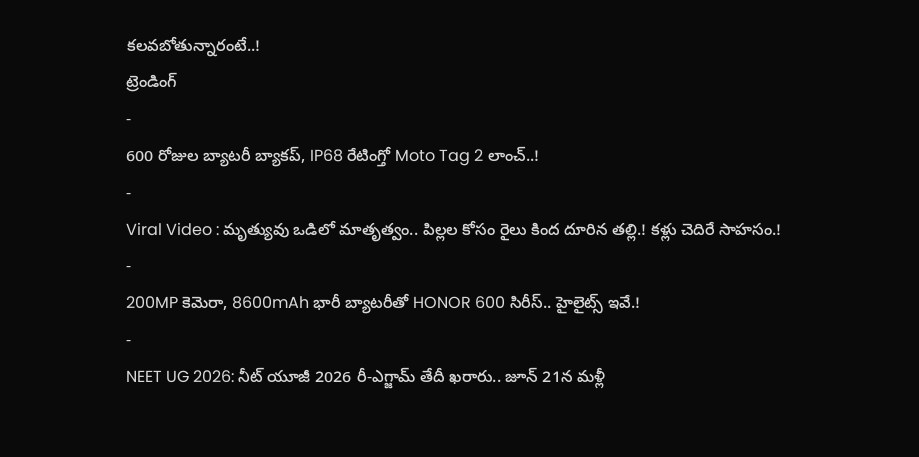కలవబోతున్నారంటే..!
ట్రెండింగ్
-
600 రోజుల బ్యాటరీ బ్యాకప్, IP68 రేటింగ్తో Moto Tag 2 లాంచ్..!
-
Viral Video : మృత్యువు ఒడిలో మాతృత్వం.. పిల్లల కోసం రైలు కింద దూరిన తల్లి.! కళ్లు చెదిరే సాహసం.!
-
200MP కెమెరా, 8600mAh భారీ బ్యాటరీతో HONOR 600 సిరీస్.. హైలైట్స్ ఇవే.!
-
NEET UG 2026: నీట్ యూజీ 2026 రీ-ఎగ్జామ్ తేదీ ఖరారు.. జూన్ 21న మళ్లీ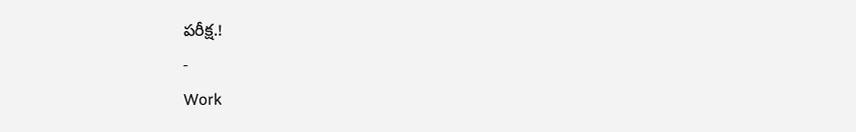పరీక్ష.!
-
Work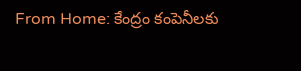From Home: కేంద్రం కంపెనీలకు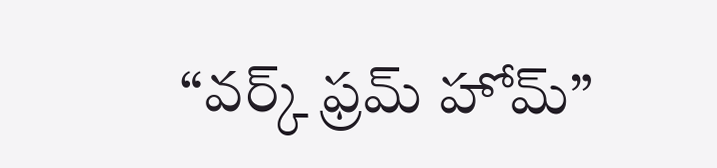“వర్క్ ఫ్రమ్ హోమ్”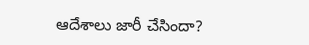ఆదేశాలు జారీ చేసిందా?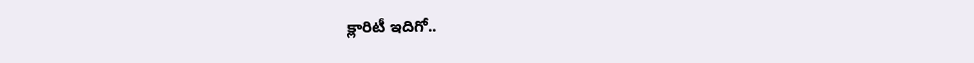క్లారిటీ ఇదిగో..